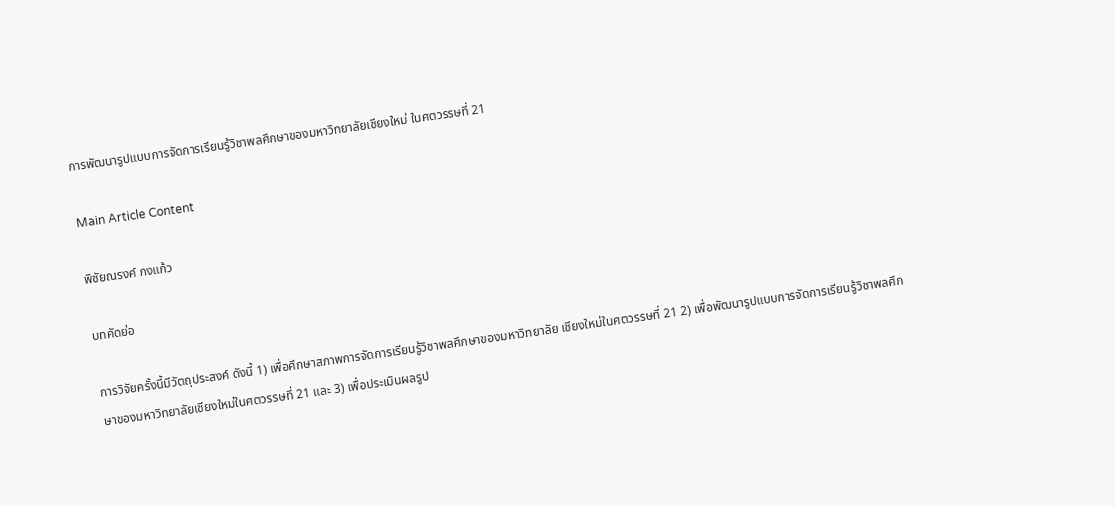การพัฒนารูปแบบการจัดการเรียนรู้วิชาพลศึกษาของมหาวิทยาลัยเชียงใหม่ ในศตวรรษที่ 21

Main Article Content

พิชัยณรงค์ กงแก้ว

บทคัดย่อ

การวิจัยครั้งนี้มีวัตถุประสงค์ ดังนี้ 1) เพื่อศึกษาสภาพการจัดการเรียนรู้วิชาพลศึกษาของมหาวิทยาลัย เชียงใหม่ในศตวรรษที่ 21 2) เพื่อพัฒนารูปแบบการจัดการเรียนรู้วิชาพลศึกษาของมหาวิทยาลัยเชียงใหม่ในศตวรรษที่ 21 และ 3) เพื่อประเมินผลรูป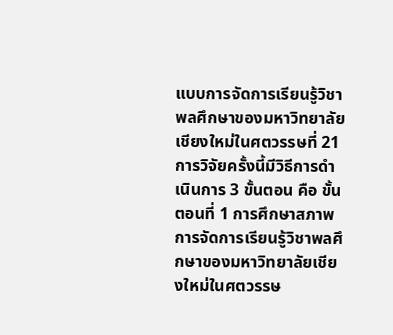แบบการจัดการเรียนรู้วิชาพลศึกษาของมหาวิทยาลัยเชียงใหม่ในศตวรรษที่ 21 การวิจัยครั้งนี้มีวิธีการดำเนินการ 3 ขั้นตอน คือ ขั้นตอนที่ 1 การศึกษาสภาพการจัดการเรียนรู้วิชาพลศึกษาของมหาวิทยาลัยเชียงใหม่ในศตวรรษ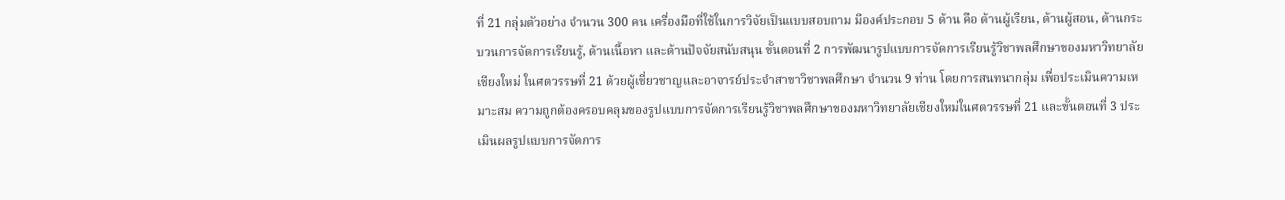ที่ 21 กลุ่มตัวอย่าง จำนวน 300 คน เครื่องมือที่ใช้ในการวิจัยเป็นแบบสอบถาม มีองค์ประกอบ 5 ด้าน คือ ด้านผู้เรียน, ด้านผู้สอน, ด้านกระบวนการจัดการเรียนรู้, ด้านเนื้อหา และด้านปัจจัยสนับสนุน ขั้นตอนที่ 2 การพัฒนารูปแบบการจัดการเรียนรู้วิชาพลศึกษาของมหาวิทยาลัย เชียงใหม่ ในศตวรรษที่ 21 ด้วยผู้เชี่ยวชาญและอาจารย์ประจำสาขาวิชาพลศึกษา จำนวน 9 ท่าน โดยการสนทนากลุ่ม เพื่อประเมินความเหมาะสม ความถูกต้องครอบคลุมของรูปแบบการจัดการเรียนรู้วิชาพลศึกษาของมหาวิทยาลัยเชียงใหม่ในศตวรรษที่ 21 และขั้นตอนที่ 3 ประเมินผลรูปแบบการจัดการ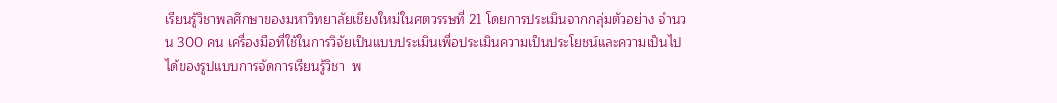เรียนรู้วิชาพลศึกษาของมหาวิทยาลัยเชียงใหม่ในศตวรรษที่ 21 โดยการประเมินจากกลุ่มตัวอย่าง จำนวน 300 คน เครื่องมือที่ใช้ในการวิจัยเป็นแบบประเมินเพื่อประเมินความเป็นประโยชน์และความเป็นไปได้ของรูปแบบการจัดการเรียนรู้วิชา  พ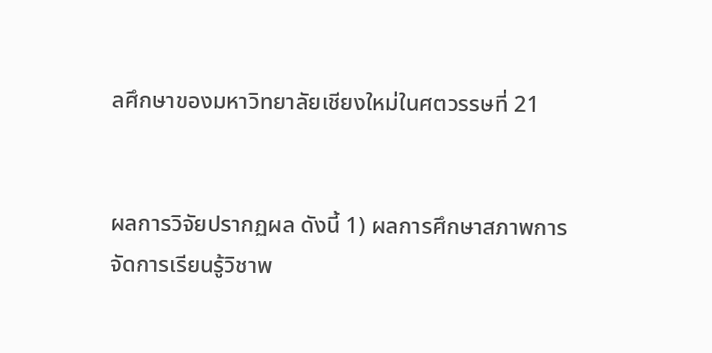ลศึกษาของมหาวิทยาลัยเชียงใหม่ในศตวรรษที่ 21


ผลการวิจัยปรากฏผล ดังนี้ 1) ผลการศึกษาสภาพการจัดการเรียนรู้วิชาพ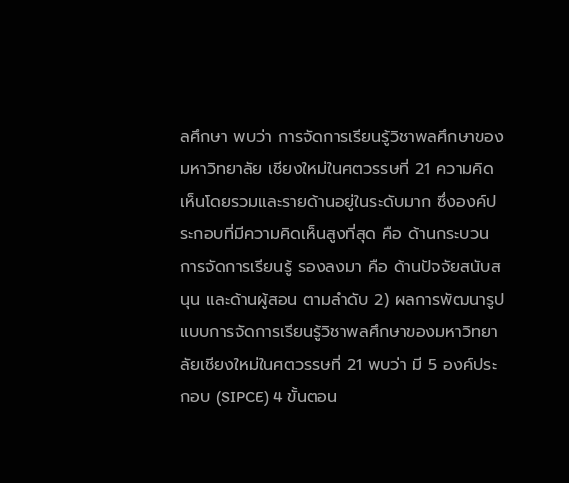ลศึกษา พบว่า การจัดการเรียนรู้วิชาพลศึกษาของมหาวิทยาลัย เชียงใหม่ในศตวรรษที่ 21 ความคิดเห็นโดยรวมและรายด้านอยู่ในระดับมาก ซึ่งองค์ประกอบที่มีความคิดเห็นสูงที่สุด คือ ด้านกระบวนการจัดการเรียนรู้ รองลงมา คือ ด้านปัจจัยสนับสนุน และด้านผู้สอน ตามลำดับ 2) ผลการพัฒนารูปแบบการจัดการเรียนรู้วิชาพลศึกษาของมหาวิทยาลัยเชียงใหม่ในศตวรรษที่ 21 พบว่า มี 5 องค์ประกอบ (SIPCE) 4 ขั้นตอน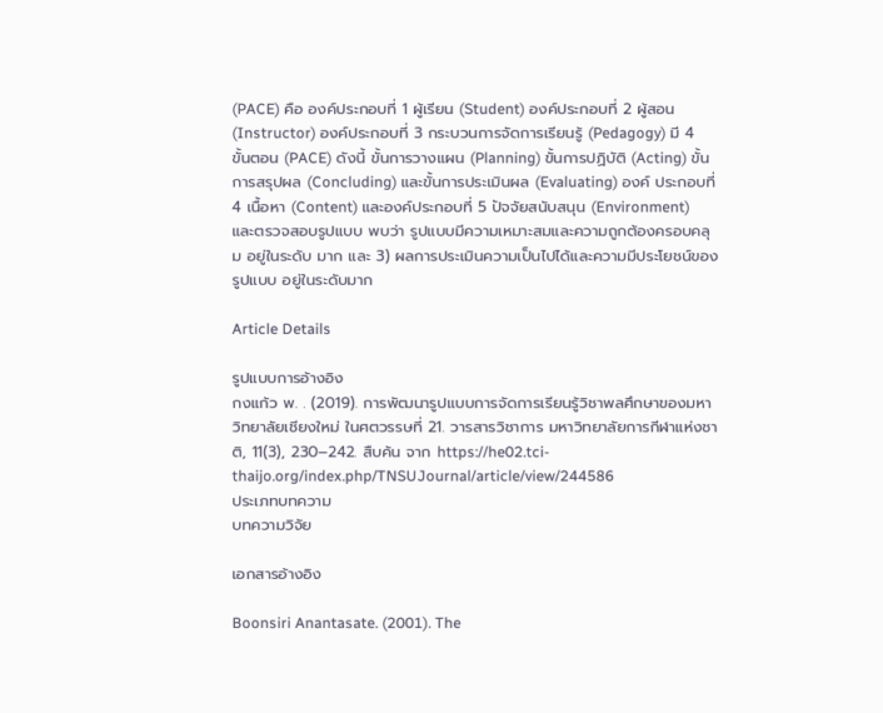(PACE) คือ องค์ประกอบที่ 1 ผู้เรียน (Student) องค์ประกอบที่ 2 ผู้สอน (Instructor) องค์ประกอบที่ 3 กระบวนการจัดการเรียนรู้ (Pedagogy) มี 4 ขั้นตอน (PACE) ดังนี้ ขั้นการวางแผน (Planning) ขั้นการปฏิบัติ (Acting) ขั้นการสรุปผล (Concluding) และขั้นการประเมินผล (Evaluating) องค์ ประกอบที่ 4 เนื้อหา (Content) และองค์ประกอบที่ 5 ปัจจัยสนับสนุน (Environment) และตรวจสอบรูปแบบ พบว่า รูปแบบมีความเหมาะสมและความถูกต้องครอบคลุม อยู่ในระดับ มาก และ 3) ผลการประเมินความเป็นไปได้และความมีประโยชน์ของรูปแบบ อยู่ในระดับมาก

Article Details

รูปแบบการอ้างอิง
กงแก้ว พ. . (2019). การพัฒนารูปแบบการจัดการเรียนรู้วิชาพลศึกษาของมหาวิทยาลัยเชียงใหม่ ในศตวรรษที่ 21. วารสารวิชาการ มหาวิทยาลัยการกีฬาแห่งชาติ, 11(3), 230–242. สืบค้น จาก https://he02.tci-thaijo.org/index.php/TNSUJournal/article/view/244586
ประเภทบทความ
บทความวิจัย

เอกสารอ้างอิง

Boonsiri Anantasate. (2001). The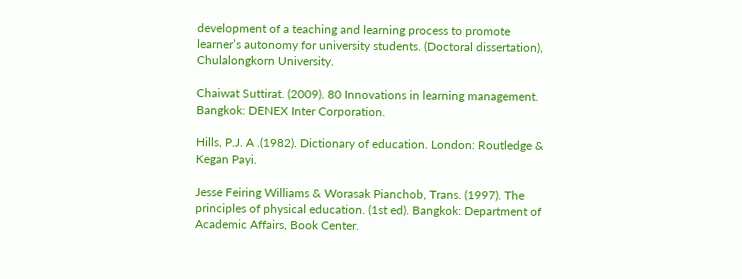development of a teaching and learning process to promote learner’s autonomy for university students. (Doctoral dissertation), Chulalongkorn University.

Chaiwat Suttirat. (2009). 80 Innovations in learning management. Bangkok: DENEX Inter Corporation.

Hills, P.J. A .(1982). Dictionary of education. London: Routledge & Kegan Payi.

Jesse Feiring Williams & Worasak Pianchob, Trans. (1997). The principles of physical education. (1st ed). Bangkok: Department of Academic Affairs, Book Center.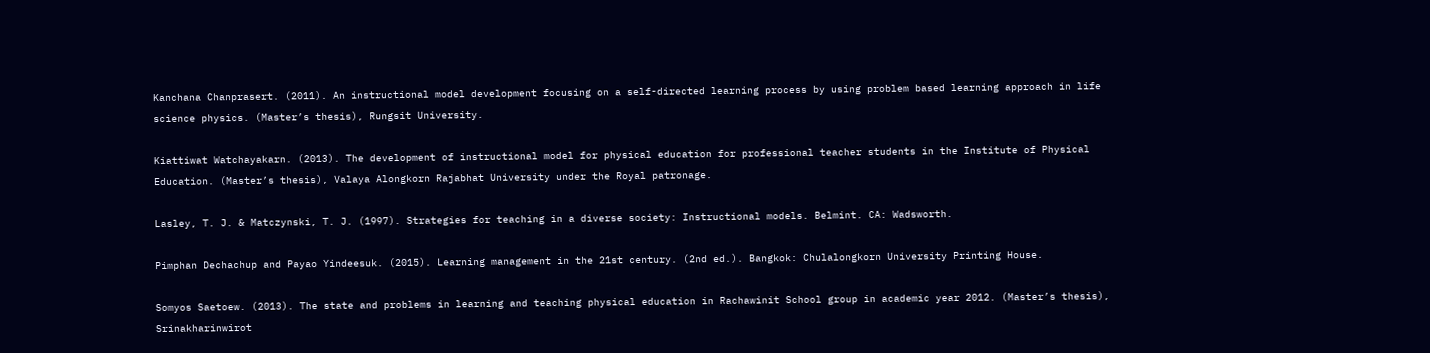Kanchana Chanprasert. (2011). An instructional model development focusing on a self-directed learning process by using problem based learning approach in life science physics. (Master’s thesis), Rungsit University.

Kiattiwat Watchayakarn. (2013). The development of instructional model for physical education for professional teacher students in the Institute of Physical Education. (Master’s thesis), Valaya Alongkorn Rajabhat University under the Royal patronage.

Lasley, T. J. & Matczynski, T. J. (1997). Strategies for teaching in a diverse society: Instructional models. Belmint. CA: Wadsworth.

Pimphan Dechachup and Payao Yindeesuk. (2015). Learning management in the 21st century. (2nd ed.). Bangkok: Chulalongkorn University Printing House.

Somyos Saetoew. (2013). The state and problems in learning and teaching physical education in Rachawinit School group in academic year 2012. (Master’s thesis), Srinakharinwirot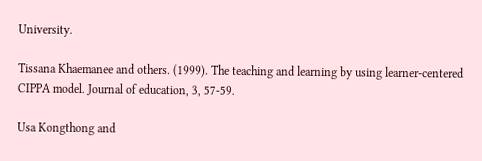University.

Tissana Khaemanee and others. (1999). The teaching and learning by using learner-centered CIPPA model. Journal of education, 3, 57-59.

Usa Kongthong and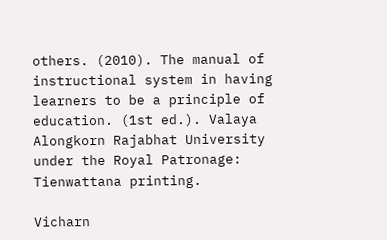others. (2010). The manual of instructional system in having learners to be a principle of education. (1st ed.). Valaya Alongkorn Rajabhat University under the Royal Patronage: Tienwattana printing.

Vicharn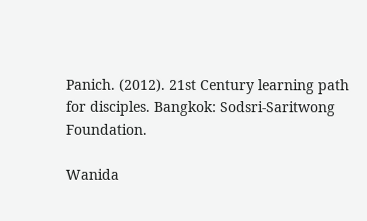Panich. (2012). 21st Century learning path for disciples. Bangkok: Sodsri-Saritwong Foundation.

Wanida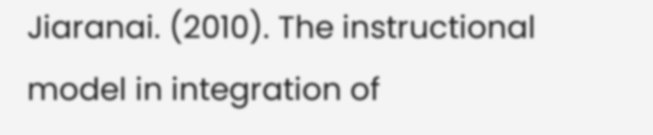Jiaranai. (2010). The instructional model in integration of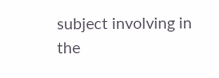subject involving in the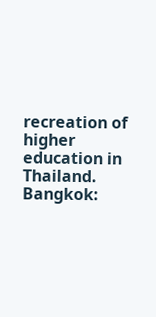recreation of higher education in Thailand. Bangkok: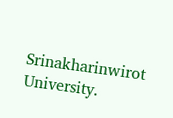Srinakharinwirot University.